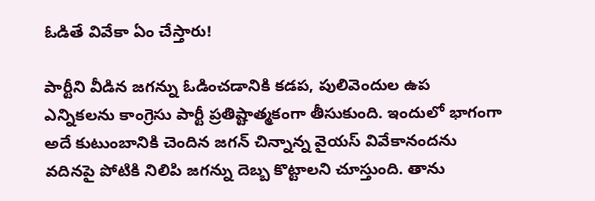ఓడితే వివేకా ఏం చేస్తారు!

పార్టీని వీడిన జగన్ను ఓడించడానికి కడప, పులివెందుల ఉప ఎన్నికలను కాంగ్రెసు పార్టీ ప్రతిష్టాత్మకంగా తీసుకుంది. ఇందులో భాగంగా అదే కుటుంబానికి చెందిన జగన్ చిన్నాన్న వైయస్ వివేకానందను వదినపై పోటికి నిలిపి జగన్ను దెబ్బ కొట్టాలని చూస్తుంది. తాను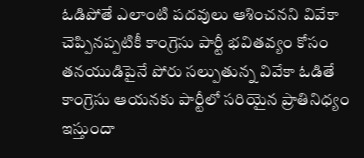ఓడిపోతే ఎలాంటి పదవులు ఆశించనని వివేకా చెప్పినప్పటికీ కాంగ్రెసు పార్టీ భవితవ్యం కోసం తనయుడిపైనే పోరు సల్పుతున్న వివేకా ఓడితే కాంగ్రెసు ఆయనకు పార్టీలో సరియైన ప్రాతినిధ్యం ఇస్తుందా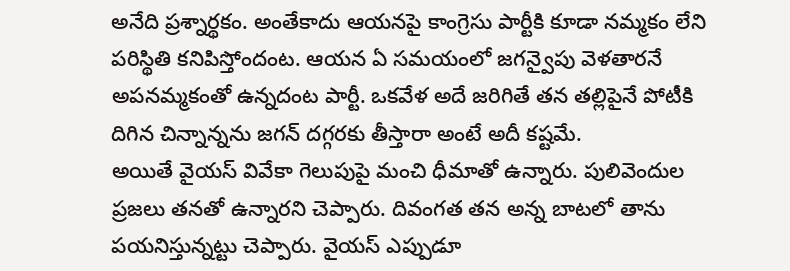అనేది ప్రశ్నార్థకం. అంతేకాదు ఆయనపై కాంగ్రెసు పార్టీకి కూడా నమ్మకం లేని పరిస్థితి కనిపిస్తోందంట. ఆయన ఏ సమయంలో జగన్వైపు వెళతారనే అపనమ్మకంతో ఉన్నదంట పార్టీ. ఒకవేళ అదే జరిగితే తన తల్లిపైనే పోటీకి దిగిన చిన్నాన్నను జగన్ దగ్గరకు తీస్తారా అంటే అదీ కష్టమే.
అయితే వైయస్ వివేకా గెలుపుపై మంచి ధీమాతో ఉన్నారు. పులివెందుల ప్రజలు తనతో ఉన్నారని చెప్పారు. దివంగత తన అన్న బాటలో తాను పయనిస్తున్నట్టు చెప్పారు. వైయస్ ఎప్పుడూ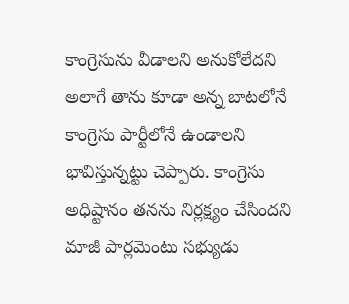కాంగ్రెసును వీడాలని అనుకోలేదని అలాగే తాను కూడా అన్న బాటలోనే కాంగ్రెసు పార్టీలోనే ఉండాలని భావిస్తున్నట్టు చెప్పారు. కాంగ్రెసు అధిష్టానం తనను నిర్లక్ష్యం చేసిందని మాజీ పార్లమెంటు సభ్యుడు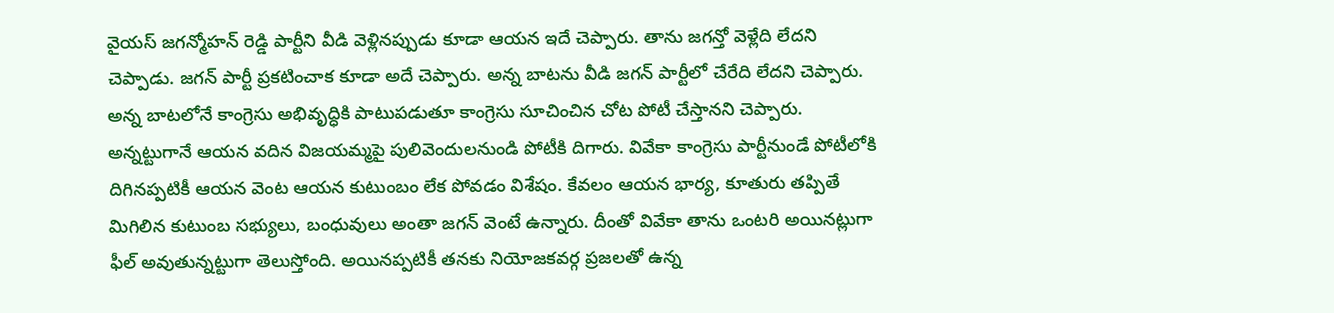వైయస్ జగన్మోహన్ రెడ్డి పార్టీని వీడి వెళ్లినప్పుడు కూడా ఆయన ఇదే చెప్పారు. తాను జగన్తో వెళ్లేది లేదని చెప్పాడు. జగన్ పార్టీ ప్రకటించాక కూడా అదే చెప్పారు. అన్న బాటను వీడి జగన్ పార్టీలో చేరేది లేదని చెప్పారు. అన్న బాటలోనే కాంగ్రెసు అభివృద్ధికి పాటుపడుతూ కాంగ్రెసు సూచించిన చోట పోటీ చేస్తానని చెప్పారు.
అన్నట్టుగానే ఆయన వదిన విజయమ్మపై పులివెందులనుండి పోటీకి దిగారు. వివేకా కాంగ్రెసు పార్టీనుండే పోటీలోకి దిగినప్పటికీ ఆయన వెంట ఆయన కుటుంబం లేక పోవడం విశేషం. కేవలం ఆయన భార్య, కూతురు తప్పితే మిగిలిన కుటుంబ సభ్యులు, బంధువులు అంతా జగన్ వెంటే ఉన్నారు. దీంతో వివేకా తాను ఒంటరి అయినట్లుగా ఫీల్ అవుతున్నట్టుగా తెలుస్తోంది. అయినప్పటికీ తనకు నియోజకవర్గ ప్రజలతో ఉన్న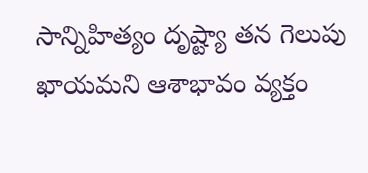సాన్నిహిత్యం దృష్ట్యా తన గెలుపు ఖాయమని ఆశాభావం వ్యక్తం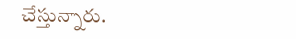చేస్తున్నారు.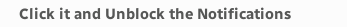Click it and Unblock the Notifications